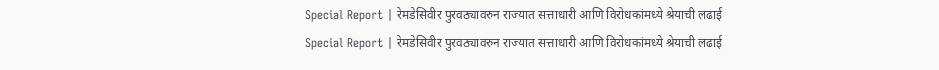Special Report | रेमडेसिवीर पुरवठ्यावरुन राज्यात सत्ताधारी आणि विरोधकांमध्ये श्रेयाची लढाई
Special Report | रेमडेसिवीर पुरवठ्यावरुन राज्यात सत्ताधारी आणि विरोधकांमध्ये श्रेयाची लढाई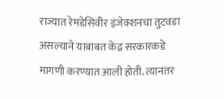राज्यात रेमडेसिवीर इंजेक्शनचा तुटवडा असल्याने याबाबत केंद्र सरकारकडे मागणी करण्यात आली होती. त्यानंतर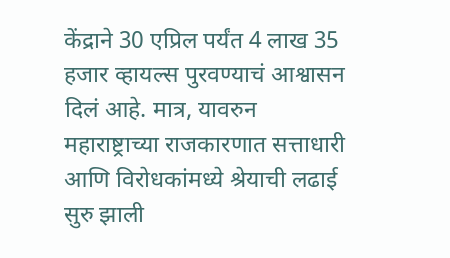केंद्राने 30 एप्रिल पर्यंत 4 लाख 35 हजार व्हायल्स पुरवण्याचं आश्वासन दिलं आहे. मात्र, यावरुन महाराष्ट्राच्या राजकारणात सत्ताधारी आणि विरोधकांमध्ये श्रेयाची लढाई सुरु झाली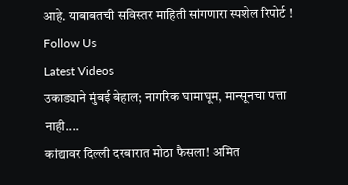आहे. याबाबतची सविस्तर माहिती सांगणारा स्पशेल रिपोर्ट !
Follow Us
Latest Videos
उकाड्याने मुंबई बेहाल; नागरिक घामाघूम, मान्सूनचा पत्ता नाही....
कांद्यावर दिल्ली दरबारात मोठा फैसला! अमित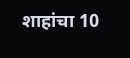शाहांचा 10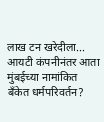लाख टन खरेदीला...
आयटी कंपनीनंतर आता मुंबईच्या नामांकित बँकेत धर्मपरिवर्तन?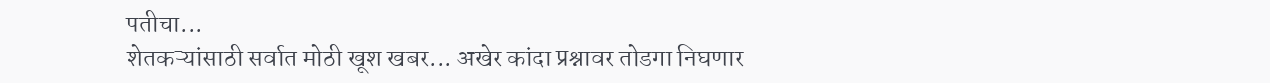पतीचा...
शेतकऱ्यांसाठी सर्वात मोठी खूश खबर... अखेर कांदा प्रश्नावर तोडगा निघणार